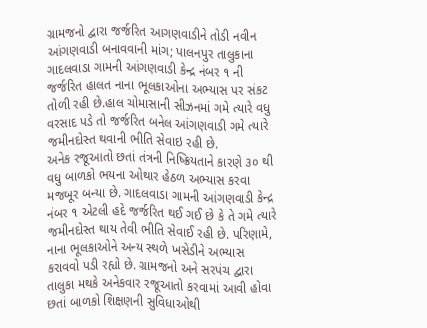ગ્રામજનો દ્વારા જર્જરિત આગણવાડીને તોડી નવીન આંગણવાડી બનાવવાની માંગ; પાલનપુર તાલુકાના ગાદલવાડા ગામની આંગણવાડી કેન્દ્ર નંબર ૧ ની જર્જરિત હાલત નાના ભૂલકાઓના અભ્યાસ પર સંકટ તોળી રહી છે.હાલ ચોમાસાની સીઝનમાં ગમે ત્યારે વધુ વરસાદ પડે તો જર્જરિત બનેલ આંગણવાડી ગમે ત્યારે જમીનદોસ્ત થવાની ભીતિ સેવાઇ રહી છે.
અનેક રજૂઆતો છતાં તંત્રની નિષ્ક્રિયતાને કારણે ૩૦ થી વધુ બાળકો ભયના ઓથાર હેઠળ અભ્યાસ કરવા મજબૂર બન્યા છે. ગાદલવાડા ગામની આંગણવાડી કેન્દ્ર નંબર ૧ એટલી હદે જર્જરિત થઈ ગઈ છે કે તે ગમે ત્યારે જમીનદોસ્ત થાય તેવી ભીતિ સેવાઈ રહી છે. પરિણામે, નાના ભૂલકાઓને અન્ય સ્થળે ખસેડીને અભ્યાસ કરાવવો પડી રહ્યો છે. ગ્રામજનો અને સરપંચ દ્વારા તાલુકા મથકે અનેકવાર રજૂઆતો કરવામાં આવી હોવા છતાં બાળકો શિક્ષણની સુવિધાઓથી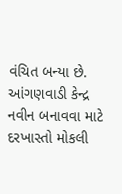વંચિત બન્યા છે. આંગણવાડી કેન્દ્ર નવીન બનાવવા માટે દરખાસ્તો મોકલી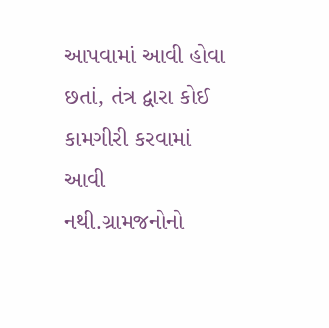આપવામાં આવી હોવા છતાં, તંત્ર દ્વારા કોઈ કામગીરી કરવામાં આવી નથી.ગ્રામજનોનો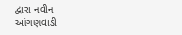દ્વારા નવીન આંગણવાડી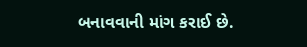બનાવવાની માંગ કરાઈ છે.